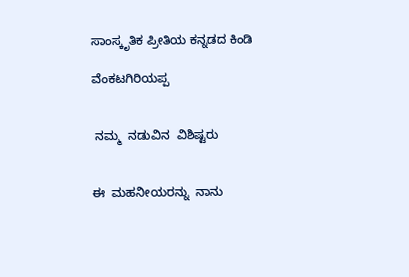ಸಾಂಸ್ಕೃತಿಕ ಪ್ರೀತಿಯ ಕನ್ನಡದ ಕಿಂಡಿ

ವೆಂಕಟಗಿರಿಯಪ್ಪ


 ನಮ್ಮ  ನಡುವಿನ  ವಿಶಿಷ್ಟರು


ಈ  ಮಹನೀಯರನ್ನು  ನಾನು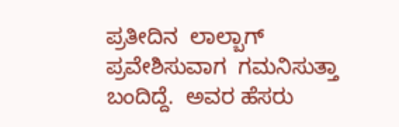ಪ್ರತೀದಿನ  ಲಾಲ್ಬಾಗ್  ಪ್ರವೇಶಿಸುವಾಗ  ಗಮನಿಸುತ್ತಾ  ಬಂದಿದ್ದೆ.  ಅವರ ಹೆಸರು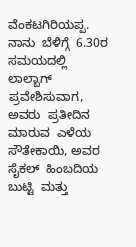ವೆಂಕಟಗಿರಿಯಪ್ಪ.  ನಾನು  ಬೆಳಿಗ್ಗೆ  6.30ರ  ಸಮಯದಲ್ಲಿ  ಲಾಲ್ಬಾಗ್  ಪ್ರವೇಶಿಸುವಾಗ, ಅವರು  ಪ್ರತೀದಿನ  ಮಾರುವ  ಎಳೆಯ  ಸೌತೇಕಾಯಿ, ಅವರ ಸೈಕಲ್  ಹಿಂಬದಿಯ  ಬುಟ್ಟಿ  ಮತ್ತು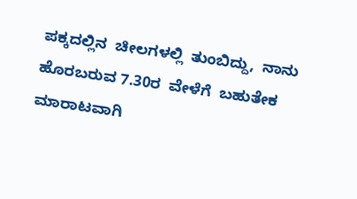ಪಕ್ಕದಲ್ಲಿನ  ಚೀಲಗಳಲ್ಲಿ  ತುಂಬಿದ್ದು,  ನಾನು ಹೊರಬರುವ 7.30ರ  ವೇಳೆಗೆ  ಬಹುತೇಕ  ಮಾರಾಟವಾಗಿ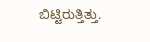ಬಿಟ್ಟಿರುತ್ತಿತ್ತು.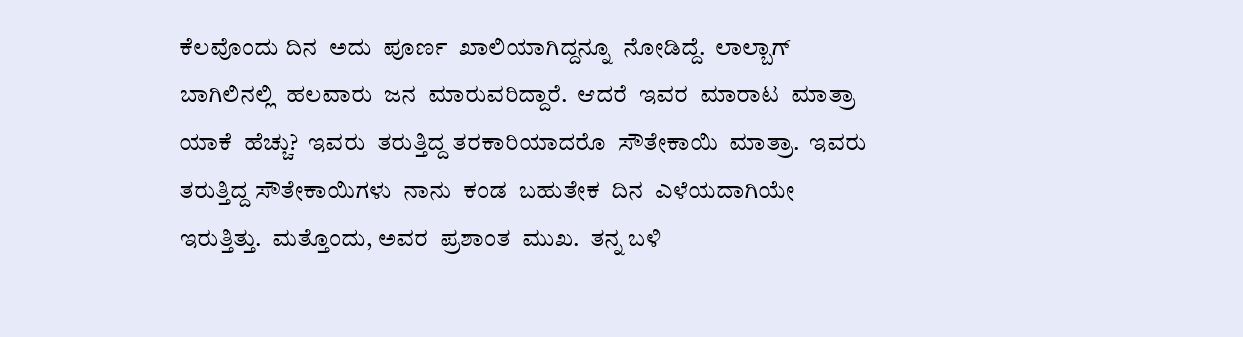ಕೆಲವೊಂದು ದಿನ  ಅದು  ಪೂರ್ಣ  ಖಾಲಿಯಾಗಿದ್ದನ್ನೂ  ನೋಡಿದ್ದೆ.  ಲಾಲ್ಬಾಗ್  ಬಾಗಿಲಿನಲ್ಲಿ  ಹಲವಾರು  ಜನ  ಮಾರುವರಿದ್ದಾರೆ.  ಆದರೆ  ಇವರ  ಮಾರಾಟ  ಮಾತ್ರಾ  ಯಾಕೆ  ಹೆಚ್ಚು?  ಇವರು  ತರುತ್ತಿದ್ದ ತರಕಾರಿಯಾದರೊ  ಸೌತೇಕಾಯಿ  ಮಾತ್ರಾ.  ಇವರು  ತರುತ್ತಿದ್ದ ಸೌತೇಕಾಯಿಗಳು  ನಾನು  ಕಂಡ  ಬಹುತೇಕ  ದಿನ  ಎಳೆಯದಾಗಿಯೇ  ಇರುತ್ತಿತ್ತು.  ಮತ್ತೊಂದು, ಅವರ  ಪ್ರಶಾಂತ  ಮುಖ.  ತನ್ನ ಬಳಿ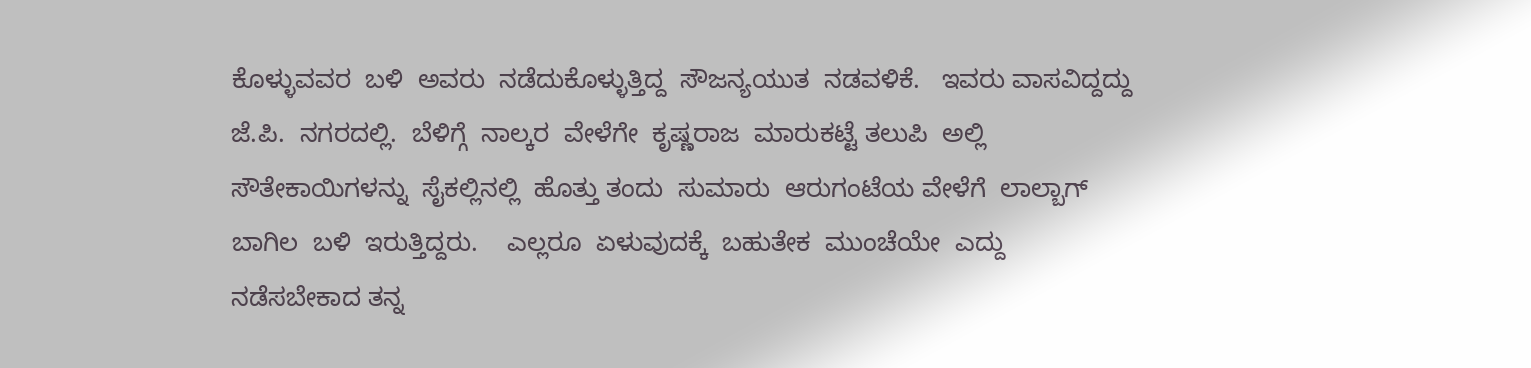ಕೊಳ್ಳುವವರ  ಬಳಿ  ಅವರು  ನಡೆದುಕೊಳ್ಳುತ್ತಿದ್ದ  ಸೌಜನ್ಯಯುತ  ನಡವಳಿಕೆ.   ಇವರು ವಾಸವಿದ್ದದ್ದು   ಜೆ.ಪಿ.  ನಗರದಲ್ಲಿ.  ಬೆಳಿಗ್ಗೆ  ನಾಲ್ಕರ  ವೇಳೆಗೇ  ಕೃಷ್ಣರಾಜ  ಮಾರುಕಟ್ಟೆ ತಲುಪಿ  ಅಲ್ಲಿ  ಸೌತೇಕಾಯಿಗಳನ್ನು  ಸೈಕಲ್ಲಿನಲ್ಲಿ  ಹೊತ್ತು ತಂದು  ಸುಮಾರು  ಆರುಗಂಟೆಯ ವೇಳೆಗೆ  ಲಾಲ್ಬಾಗ್  ಬಾಗಿಲ  ಬಳಿ  ಇರುತ್ತಿದ್ದರು.    ಎಲ್ಲರೂ  ಏಳುವುದಕ್ಕೆ  ಬಹುತೇಕ  ಮುಂಚೆಯೇ  ಎದ್ದು  ನಡೆಸಬೇಕಾದ ತನ್ನ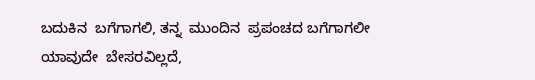ಬದುಕಿನ  ಬಗೆಗಾಗಲಿ, ತನ್ನ  ಮುಂದಿನ  ಪ್ರಪಂಚದ ಬಗೆಗಾಗಲೀ  ಯಾವುದೇ  ಬೇಸರವಿಲ್ಲದೆ,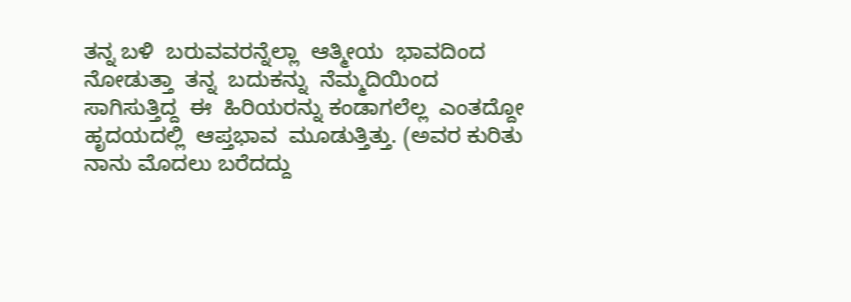ತನ್ನ ಬಳಿ  ಬರುವವರನ್ನೆಲ್ಲಾ  ಆತ್ಮೀಯ  ಭಾವದಿಂದ  ನೋಡುತ್ತಾ  ತನ್ನ  ಬದುಕನ್ನು  ನೆಮ್ಮದಿಯಿಂದ  ಸಾಗಿಸುತ್ತಿದ್ದ  ಈ  ಹಿರಿಯರನ್ನು ಕಂಡಾಗಲೆಲ್ಲ  ಎಂತದ್ದೋ  ಹೃದಯದಲ್ಲಿ  ಆಪ್ತಭಾವ  ಮೂಡುತ್ತಿತ್ತು. (ಅವರ ಕುರಿತು ನಾನು ಮೊದಲು ಬರೆದದ್ದು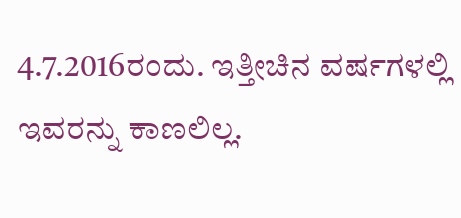4.7.2016ರಂದು. ಇತ್ತೀಚಿನ ವರ್ಷಗಳಲ್ಲಿ ಇವರನ್ನು ಕಾಣಲಿಲ್ಲ.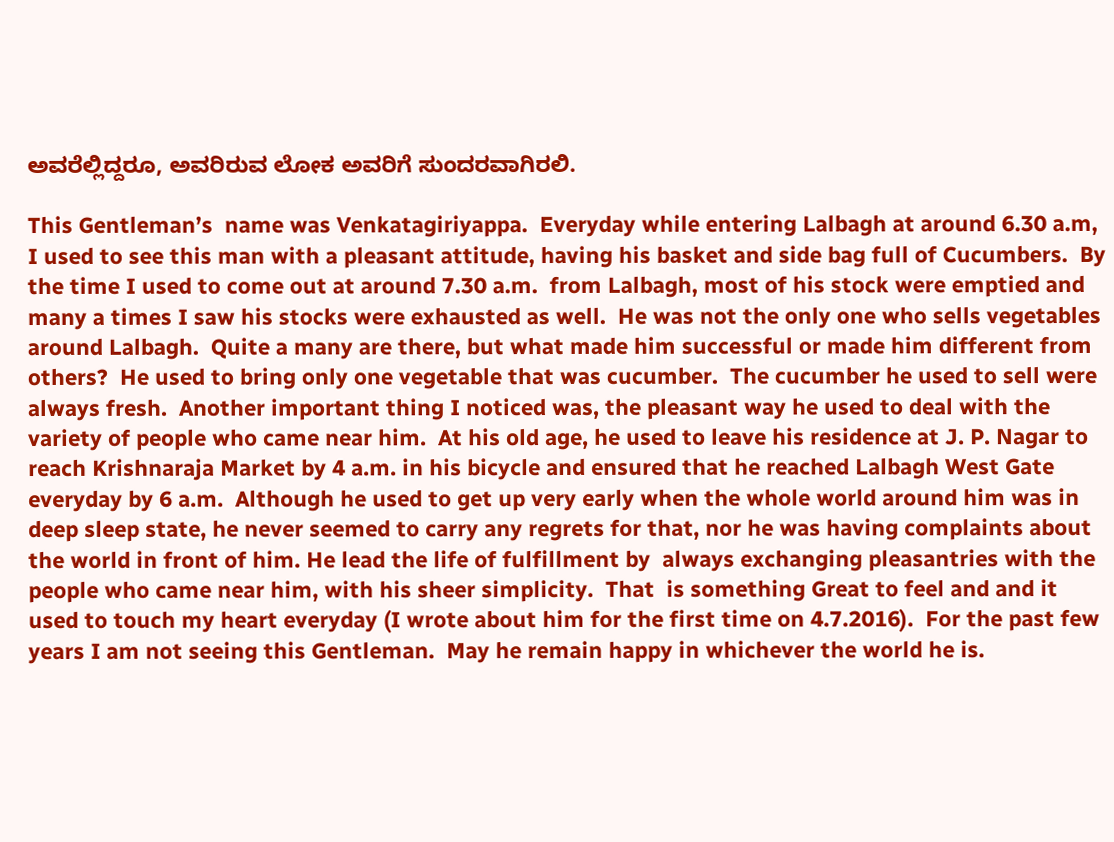ಅವರೆಲ್ಲಿದ್ದರೂ, ಅವರಿರುವ ಲೋಕ ಅವರಿಗೆ ಸುಂದರವಾಗಿರಲಿ.

This Gentleman’s  name was Venkatagiriyappa.  Everyday while entering Lalbagh at around 6.30 a.m, I used to see this man with a pleasant attitude, having his basket and side bag full of Cucumbers.  By the time I used to come out at around 7.30 a.m.  from Lalbagh, most of his stock were emptied and many a times I saw his stocks were exhausted as well.  He was not the only one who sells vegetables around Lalbagh.  Quite a many are there, but what made him successful or made him different from others?  He used to bring only one vegetable that was cucumber.  The cucumber he used to sell were always fresh.  Another important thing I noticed was, the pleasant way he used to deal with the variety of people who came near him.  At his old age, he used to leave his residence at J. P. Nagar to reach Krishnaraja Market by 4 a.m. in his bicycle and ensured that he reached Lalbagh West Gate everyday by 6 a.m.  Although he used to get up very early when the whole world around him was in deep sleep state, he never seemed to carry any regrets for that, nor he was having complaints about the world in front of him. He lead the life of fulfillment by  always exchanging pleasantries with the people who came near him, with his sheer simplicity.  That  is something Great to feel and and it used to touch my heart everyday (I wrote about him for the first time on 4.7.2016).  For the past few years I am not seeing this Gentleman.  May he remain happy in whichever the world he is.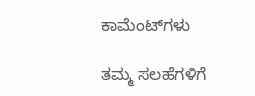ಕಾಮೆಂಟ್‌ಗಳು

ತಮ್ಮ ಸಲಹೆಗಳಿಗೆ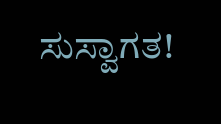ಸುಸ್ವಾಗತ!